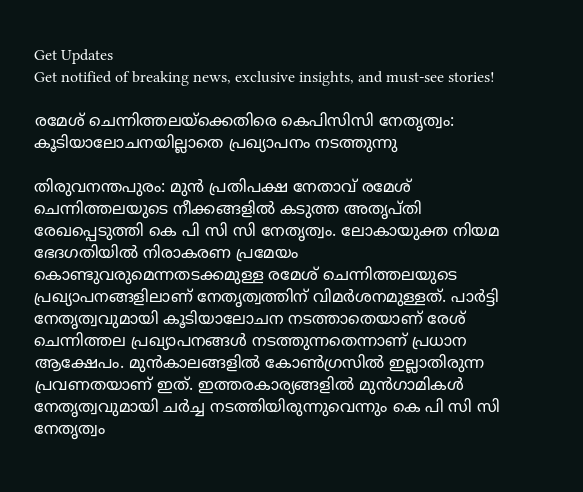Get Updates
Get notified of breaking news, exclusive insights, and must-see stories!

രമേശ് ചെന്നിത്തലയ്ക്കെതിരെ കെപിസിസി നേതൃത്വം: കൂടിയാലോചനയില്ലാതെ പ്രഖ്യാപനം നടത്തുന്നു

തിരുവനന്തപുരം: മുന്‍ പ്രതിപക്ഷ നേതാവ് രമേശ് ചെന്നിത്തലയുടെ നീക്കങ്ങളില്‍ കടുത്ത അതൃപ്തി രേഖപ്പെടുത്തി കെ പി സി സി നേതൃത്വം. ലോകായുക്ത നിയമ ഭേദഗതിയിൽ നിരാകരണ പ്രമേയം കൊണ്ടുവരുമെന്നതടക്കമുള്ള രമേശ് ചെന്നിത്തലയുടെ പ്രഖ്യാപനങ്ങളിലാണ് നേതൃത്വത്തിന് വിമർശനമുള്ളത്. പാർട്ടി നേതൃത്വവുമായി കൂടിയാലോചന നടത്താതെയാണ് രേശ് ചെന്നിത്തല പ്രഖ്യാപനങ്ങള്‍ നടത്തുന്നതെന്നാണ് പ്രധാന ആക്ഷേപം. മുന്‍കാലങ്ങളില്‍ കോണ്‍ഗ്രസില്‍ ഇല്ലാതിരുന്ന പ്രവണതയാണ് ഇത്. ഇത്തരകാര്യങ്ങളില്‍ മുന്‍ഗാമികള്‍ നേതൃത്വവുമായി ചർച്ച നടത്തിയിരുന്നുവെന്നും കെ പി സി സി നേതൃത്വം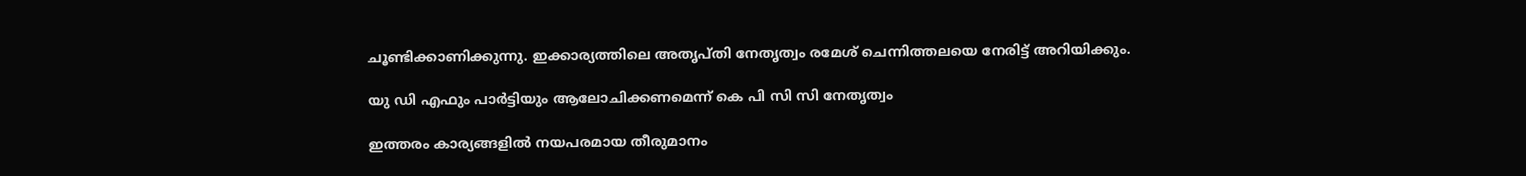ചൂണ്ടിക്കാണിക്കുന്നു. ഇക്കാര്യത്തിലെ അതൃപ്തി നേതൃത്വം രമേശ് ചെന്നിത്തലയെ നേരിട്ട് അറിയിക്കും.

യു ഡി എഫും പാർട്ടിയും ആലോചിക്കണമെന്ന് കെ പി സി സി നേതൃത്വം

ഇത്തരം കാര്യങ്ങളില്‍ നയപരമായ തീരുമാനം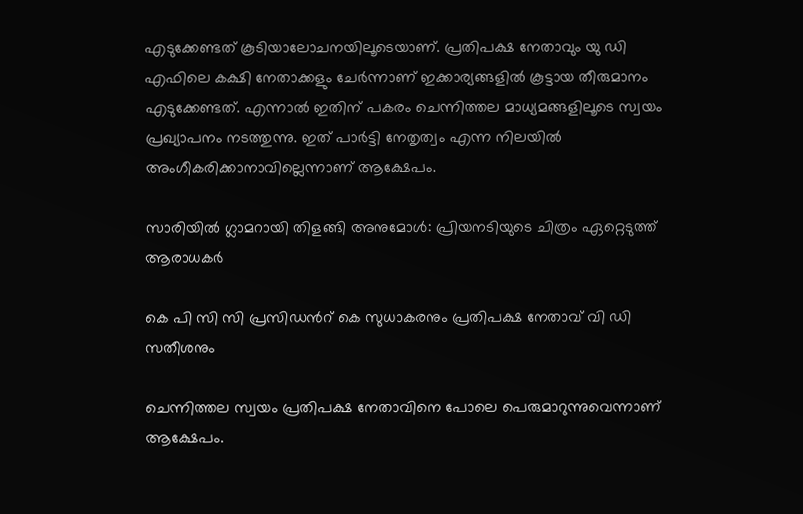എടുക്കേണ്ടത് കൂടിയാലോചനയിലൂടെയാണ്. പ്രതിപക്ഷ നേതാവും യു ഡി എഫിലെ കക്ഷി നേതാക്കളും ചേർന്നാണ് ഇക്കാര്യങ്ങളില്‍ കൂട്ടായ തീരുമാനം എടുക്കേണ്ടത്. എന്നാല്‍ ഇതിന് പകരം ചെന്നിത്തല മാധ്യമങ്ങളിലൂടെ സ്വയം പ്രഖ്യാപനം നടത്തുന്നു. ഇത് പാർട്ടി നേതൃത്വം എന്ന നിലയില്‍ അംഗീകരിക്കാനാവില്ലെന്നാണ് ആക്ഷേപം.

സാരിയില്‍ ഗ്ലാമറായി തിളങ്ങി അനുമോള്‍: പ്രിയനടിയുടെ ചിത്രം ഏറ്റെടുത്ത് ആരാധകർ

കെ പി സി സി പ്രസിഡന്‍റ് കെ സുധാകരനും പ്രതിപക്ഷ നേതാവ് വി ഡി സതീശനും

ചെന്നിത്തല സ്വയം പ്രതിപക്ഷ നേതാവിനെ പോലെ പെരുമാറുന്നുവെന്നാണ് ആക്ഷേപം.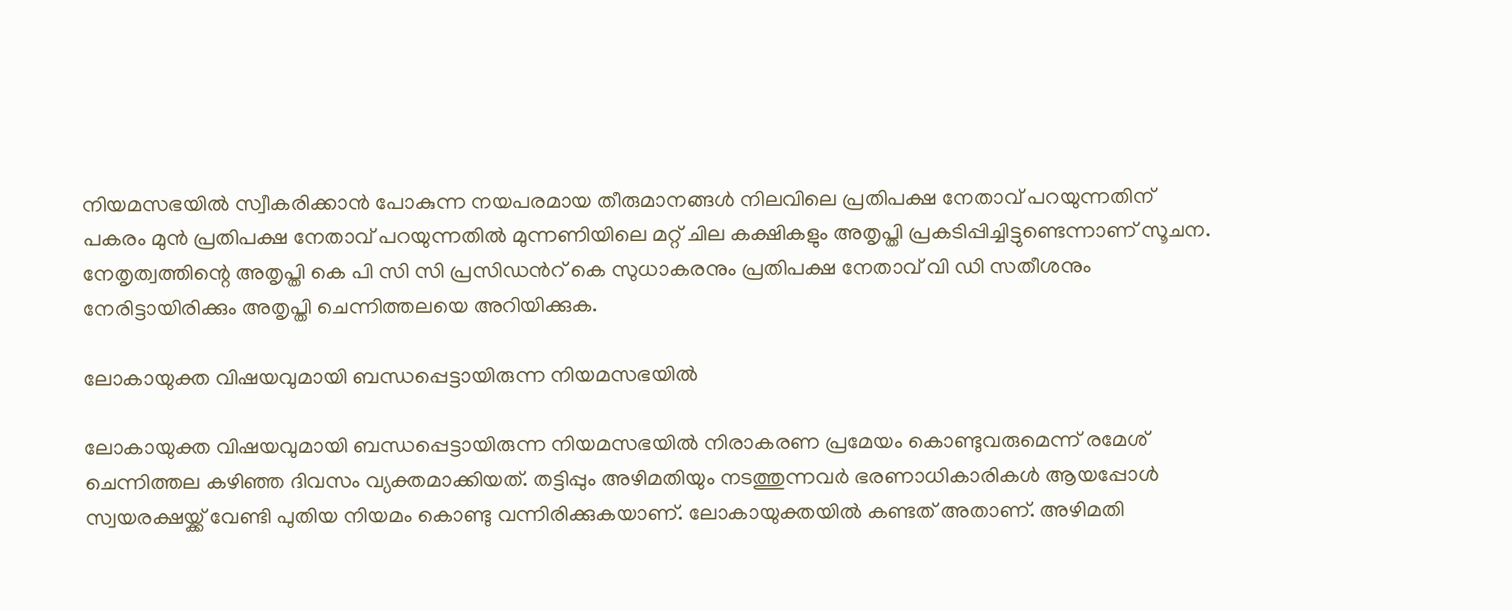നിയമസഭയില്‍ സ്വീകരിക്കാന്‍ പോകുന്ന നയപരമായ തീരുമാനങ്ങള്‍ നിലവിലെ പ്രതിപക്ഷ നേതാവ് പറയുന്നതിന് പകരം മുന്‍ പ്രതിപക്ഷ നേതാവ് പറയുന്നതില്‍ മുന്നണിയിലെ മറ്റ് ചില കക്ഷികളും അതൃപ്തി പ്രകടിപ്പിച്ചിട്ടുണ്ടെന്നാണ് സൂചന. നേതൃത്വത്തിന്റെ അതൃപ്തി കെ പി സി സി പ്രസിഡന്‍റ് കെ സുധാകരനും പ്രതിപക്ഷ നേതാവ് വി ഡി സതീശനും നേരിട്ടായിരിക്കും അതൃപ്തി ചെന്നിത്തലയെ അറിയിക്കുക.

ലോകായുക്ത വിഷയവുമായി ബന്ധപ്പെട്ടായിരുന്ന നിയമസഭയില്‍

ലോകായുക്ത വിഷയവുമായി ബന്ധപ്പെട്ടായിരുന്ന നിയമസഭയില്‍ നിരാകരണ പ്രമേയം കൊണ്ടുവരുമെന്ന് രമേശ് ചെന്നിത്തല കഴിഞ്ഞ ദിവസം വ്യക്തമാക്കിയത്. തട്ടിപ്പും അഴിമതിയും നടത്തുന്നവർ ഭരണാധികാരികൾ ആയപ്പോൾ സ്വയരക്ഷയ്ക്ക് വേണ്ടി പുതിയ നിയമം കൊണ്ടു വന്നിരിക്കുകയാണ്. ലോകായുക്തയിൽ കണ്ടത് അതാണ്. അഴിമതി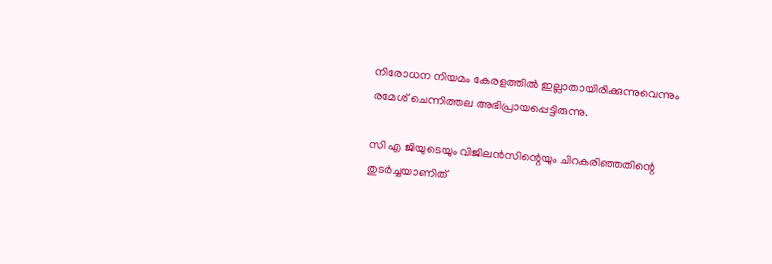നിരോധന നിയമം കേരളത്തിൽ ഇല്ലാതായിരിക്കുന്നുവെന്നും രമേശ് ചെന്നിത്തല അഭിപ്രായപ്പെട്ടിരുന്നു.

സി എ ജിയുടെയും വിജിലൻസിന്റെയും ചിറകരിഞ്ഞതിന്റെ തുടർച്ചയാണിത്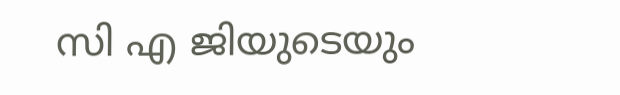സി എ ജിയുടെയും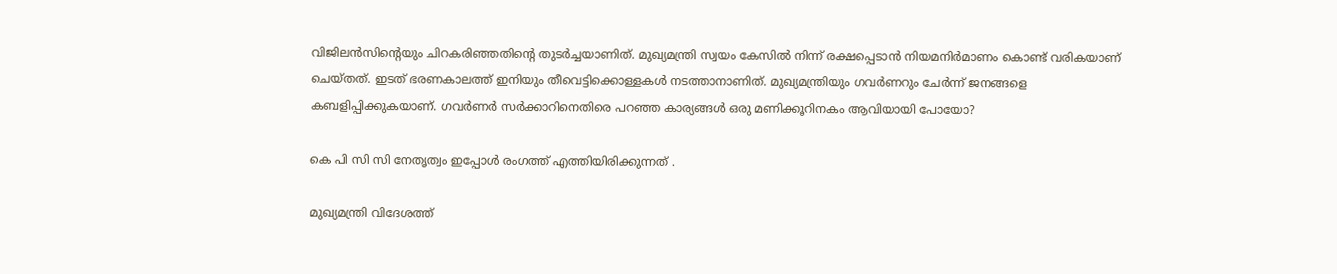വിജിലൻസിന്റെയും ചിറകരിഞ്ഞതിന്റെ തുടർച്ചയാണിത്. മുഖ്യമന്ത്രി സ്വയം കേസിൽ നിന്ന് രക്ഷപ്പെടാൻ നിയമനിർമാണം കൊണ്ട് വരികയാണ് ചെയ്തത്. ഇടത് ഭരണകാലത്ത് ഇനിയും തീവെട്ടിക്കൊള്ളകൾ നടത്താനാണിത്. മുഖ്യമന്ത്രിയും ഗവർണറും ചേർന്ന് ജനങ്ങളെ കബളിപ്പിക്കുകയാണ്. ഗവർണർ സർക്കാറിനെതിരെ പറഞ്ഞ കാര്യങ്ങൾ ഒരു മണിക്കൂറിനകം ആവിയായി പോയോ?

കെ പി സി സി നേതൃത്വം ഇപ്പോള്‍ രംഗത്ത് എത്തിയിരിക്കുന്നത് .

മുഖ്യമന്ത്രി വിദേശത്ത്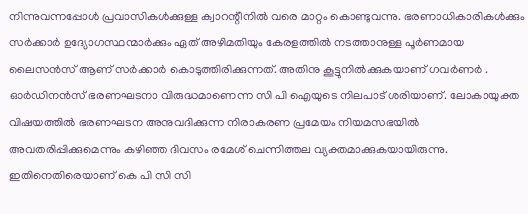നിന്നുവന്നപ്പോൾ പ്രവാസികൾക്കുള്ള ക്വാറന്റീനിൽ വരെ മാറ്റം കൊണ്ടുവന്നു. ഭരണാധികാരികൾക്കും സർക്കാർ ഉദ്യോഗസ്ഥന്മാർക്കും ഏത് അഴിമതിയും കേരളത്തിൽ നടത്താനുള്ള പൂർണമായ ലൈസൻസ് ആണ് സർക്കാർ കൊടുത്തിരിക്കുന്നത്. അതിനു കൂട്ടുനിൽക്കുകയാണ് ഗവർണർ . ഓർഡിനൻസ് ഭരണഘടനാ വിരുദ്ധമാണെന്ന സി പി ഐയുടെ നിലപാട് ശരിയാണ്. ലോകായുക്ത വിഷയത്തിൽ ഭരണഘടന അനുവദിക്കുന്ന നിരാകരണ പ്രമേയം നിയമസഭയിൽ അവതരിപ്പിക്കുമെന്നും കഴിഞ്ഞ ദിവസം രമേശ് ചെന്നിത്തല വ്യക്തമാക്കുകയായിരുന്നു. ഇതിനെതിരെയാണ് കെ പി സി സി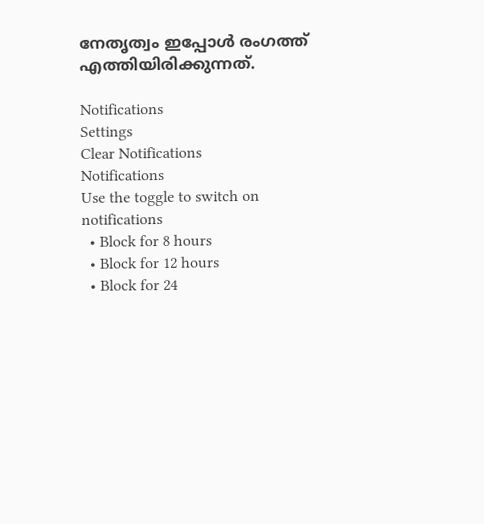നേതൃത്വം ഇപ്പോള്‍ രംഗത്ത് എത്തിയിരിക്കുന്നത്.

Notifications
Settings
Clear Notifications
Notifications
Use the toggle to switch on notifications
  • Block for 8 hours
  • Block for 12 hours
  • Block for 24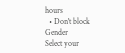hours
  • Don't block
Gender
Select your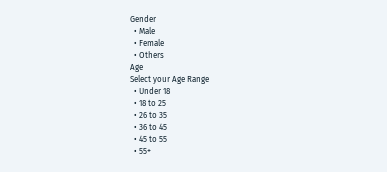Gender
  • Male
  • Female
  • Others
Age
Select your Age Range
  • Under 18
  • 18 to 25
  • 26 to 35
  • 36 to 45
  • 45 to 55
  • 55+